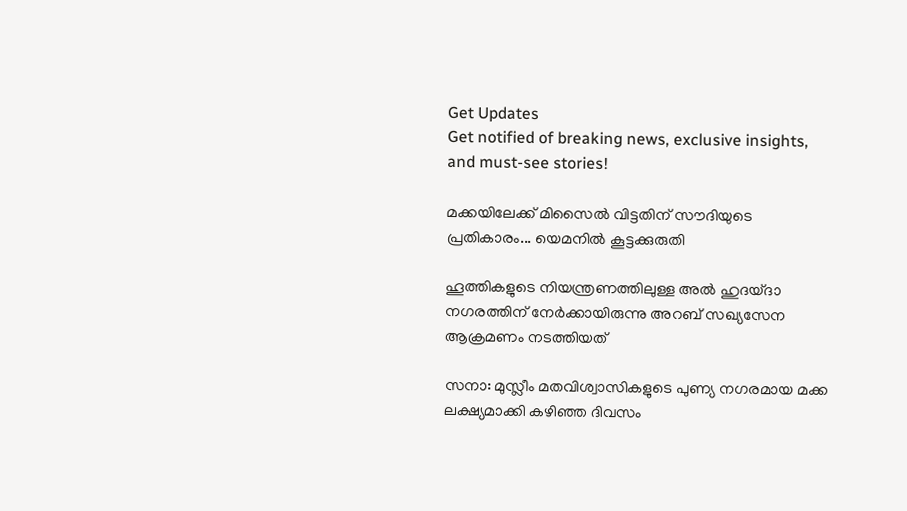Get Updates
Get notified of breaking news, exclusive insights, and must-see stories!

മക്കയിലേക്ക് മിസൈല്‍ വിട്ടതിന് സൗദിയുടെ പ്രതികാരം... യെമനില്‍ കൂട്ടക്കുരുതി

ഹൂത്തികളുടെ നിയന്ത്രണത്തിലുള്ള അല്‍ ഹുദയ്ദാ നഗരത്തിന് നേര്‍ക്കായിരുന്നു അറബ് സഖ്യസേന ആക്രമണം നടത്തിയത്

സനാ: മുസ്ലീം മതവിശ്വാസികളുടെ പുണ്യ നഗരമായ മക്ക ലക്ഷ്യമാക്കി കഴിഞ്ഞ ദിവസം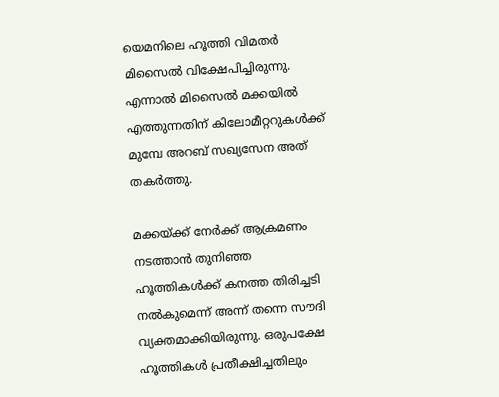യെമനിലെ ഹൂത്തി വിമതര്‍ മിസൈല്‍ വിക്ഷേപിച്ചിരുന്നു. എന്നാല്‍ മിസൈല്‍ മക്കയില്‍ എത്തുന്നതിന് കിലോമീറ്ററുകള്‍ക്ക് മുമ്പേ അറബ് സഖ്യസേന അത് തകര്‍ത്തു.

മക്കയ്ക്ക് നേര്‍ക്ക് ആക്രമണം നടത്താന്‍ തുനിഞ്ഞ ഹൂത്തികള്‍ക്ക് കനത്ത തിരിച്ചടി നല്‍കുമെന്ന് അന്ന് തന്നെ സൗദി വ്യക്തമാക്കിയിരുന്നു. ഒരുപക്ഷേ ഹൂത്തികള്‍ പ്രതീക്ഷിച്ചതിലും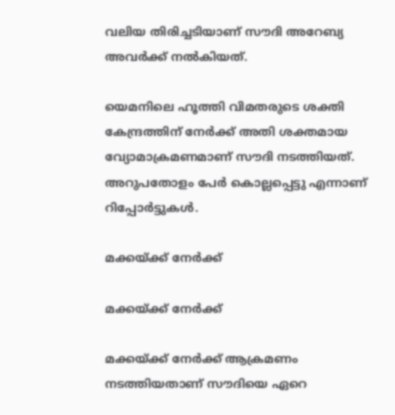വലിയ തിരിച്ചടിയാണ് സൗദി അറേബ്യ അവര്‍ക്ക് നല്‍കിയത്.

യെമനിലെ ഹൂത്തി വിമതരുടെ ശക്തി കേന്ദ്രത്തിന് നേര്‍ക്ക് അതി ശക്തമായ വ്യോമാക്രമണമാണ് സൗദി നടത്തിയത്. അറുപതോളം പേര്‍ കൊല്ലപ്പെട്ടു എന്നാണ് റിപ്പോര്‍ട്ടുകള്‍.

മക്കയ്ക്ക് നേര്‍ക്ക്

മക്കയ്ക്ക് നേര്‍ക്ക്

മക്കയ്ക്ക് നേര്‍ക്ക് ആക്രമണം നടത്തിയതാണ് സൗദിയെ ഏറെ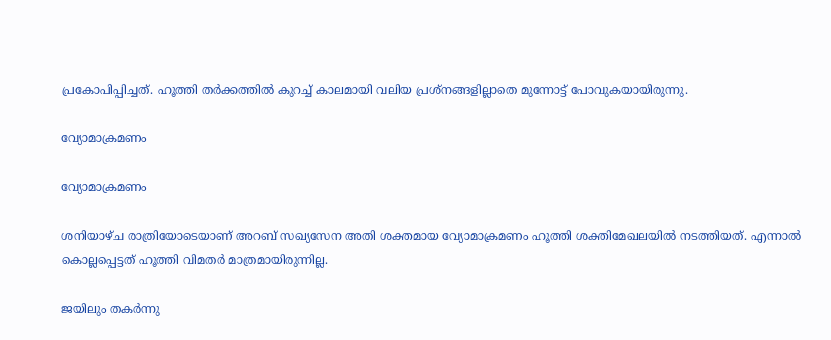പ്രകോപിപ്പിച്ചത്. ഹൂത്തി തര്‍ക്കത്തില്‍ കുറച്ച് കാലമായി വലിയ പ്രശ്‌നങ്ങളില്ലാതെ മുന്നോട്ട് പോവുകയായിരുന്നു.

വ്യോമാക്രമണം

വ്യോമാക്രമണം

ശനിയാഴ്ച രാത്രിയോടെയാണ് അറബ് സഖ്യസേന അതി ശക്തമായ വ്യോമാക്രമണം ഹൂത്തി ശക്തിമേഖലയില്‍ നടത്തിയത്. എന്നാല്‍ കൊല്ലപ്പെട്ടത് ഹൂത്തി വിമതര്‍ മാത്രമായിരുന്നില്ല.

ജയിലും തകര്‍ന്നു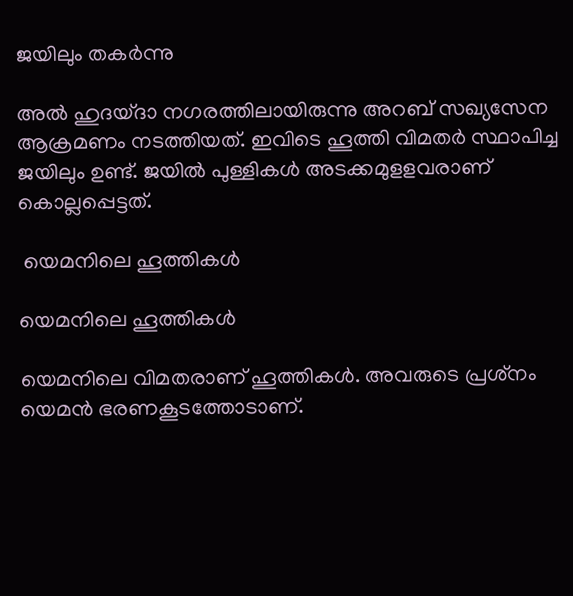ജയിലും തകര്‍ന്നു

അല്‍ ഹുദയ്ദാ നഗരത്തിലായിരുന്നു അറബ് സഖ്യസേന ആക്രമണം നടത്തിയത്. ഇവിടെ ഹൂത്തി വിമതര്‍ സ്ഥാപിച്ച ജയിലും ഉണ്ട്. ജയില്‍ പുള്ളികള്‍ അടക്കമുളളവരാണ് കൊല്ലപ്പെട്ടത്.

 യെമനിലെ ഹൂത്തികള്‍

യെമനിലെ ഹൂത്തികള്‍

യെമനിലെ വിമതരാണ് ഹൂത്തികള്‍. അവരുടെ പ്രശ്‌നം യെമന്‍ ഭരണകൂടത്തോടാണ്.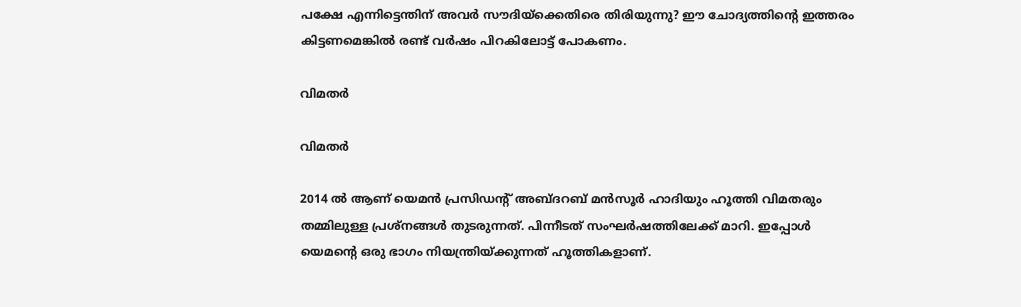പക്ഷേ എന്നിട്ടെന്തിന് അവര്‍ സൗദിയ്‌ക്കെതിരെ തിരിയുന്നു? ഈ ചോദ്യത്തിന്റെ ഇത്തരം കിട്ടണമെങ്കില്‍ രണ്ട് വര്‍ഷം പിറകിലോട്ട് പോകണം.

വിമതര്‍

വിമതര്‍

2014 ല്‍ ആണ് യെമന്‍ പ്രസിഡന്റ് അബ്ദറബ് മന്‍സൂര്‍ ഹാദിയും ഹൂത്തി വിമതരും തമ്മിലുള്ള പ്രശ്‌നങ്ങള്‍ തുടരുന്നത്. പിന്നീടത് സംഘര്‍ഷത്തിലേക്ക് മാറി. ഇപ്പോള്‍ യെമന്റെ ഒരു ഭാഗം നിയന്ത്രിയ്ക്കുന്നത് ഹൂത്തികളാണ്.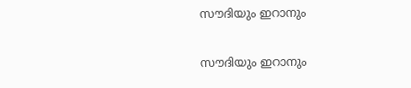സൗദിയും ഇറാനും

സൗദിയും ഇറാനും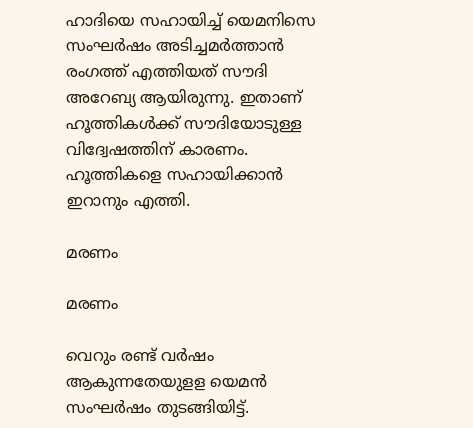ഹാദിയെ സഹായിച്ച് യെമനിസെ സംഘര്‍ഷം അടിച്ചമര്‍ത്താന്‍ രംഗത്ത് എത്തിയത് സൗദി അറേബ്യ ആയിരുന്നു. ഇതാണ് ഹൂത്തികള്‍ക്ക് സൗദിയോടുള്ള വിദ്വേഷത്തിന് കാരണം. ഹൂത്തികളെ സഹായിക്കാന്‍ ഇറാനും എത്തി.

മരണം

മരണം

വെറും രണ്ട് വര്‍ഷം ആകുന്നതേയുളള യെമന്‍ സംഘര്‍ഷം തുടങ്ങിയിട്ട്.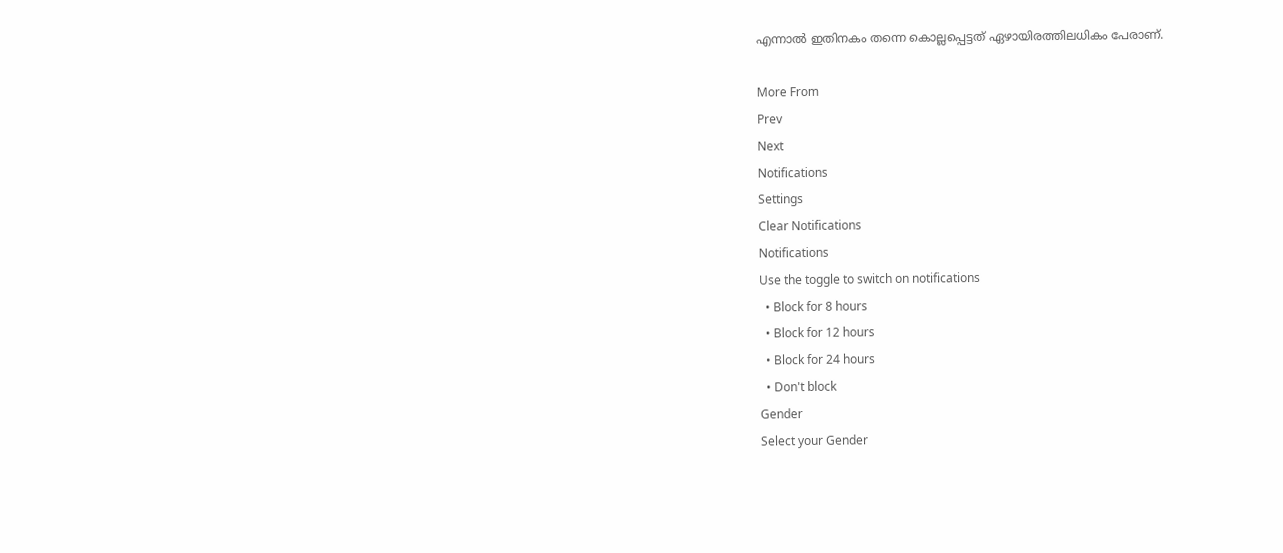എന്നാല്‍ ഇതിനകം തന്നെ കൊല്ലപ്പെട്ടത് ഏഴായിരത്തിലധികം പേരാണ്.

More From
Prev
Next
Notifications
Settings
Clear Notifications
Notifications
Use the toggle to switch on notifications
  • Block for 8 hours
  • Block for 12 hours
  • Block for 24 hours
  • Don't block
Gender
Select your Gender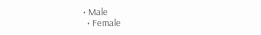• Male
  • Female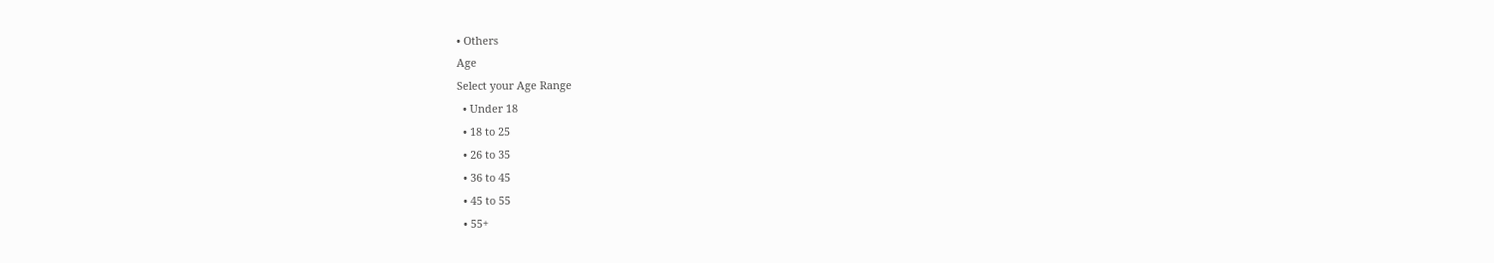• Others
Age
Select your Age Range
  • Under 18
  • 18 to 25
  • 26 to 35
  • 36 to 45
  • 45 to 55
  • 55+